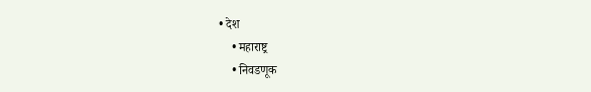• देश
    • महाराष्ट्र
    • निवडणूक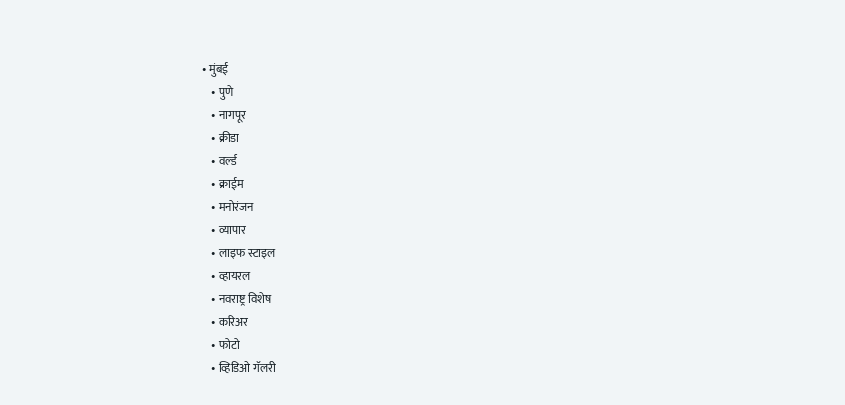• मुंबई
    • पुणे
    • नागपूर
    • क्रीडा
    • वर्ल्ड
    • क्राईम
    • मनोरंजन
    • व्यापार
    • लाइफ स्टाइल
    • व्हायरल
    • नवराष्ट्र विशेष
    • करिअर
    • फोटो
    • व्हिडिओ गॅलरी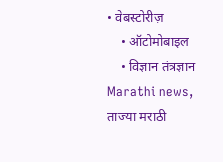• वेबस्टोरीज़
    • ऑटोमोबाइल
    • विज्ञान तंत्रज्ञान
Marathi news, ताज्या मराठी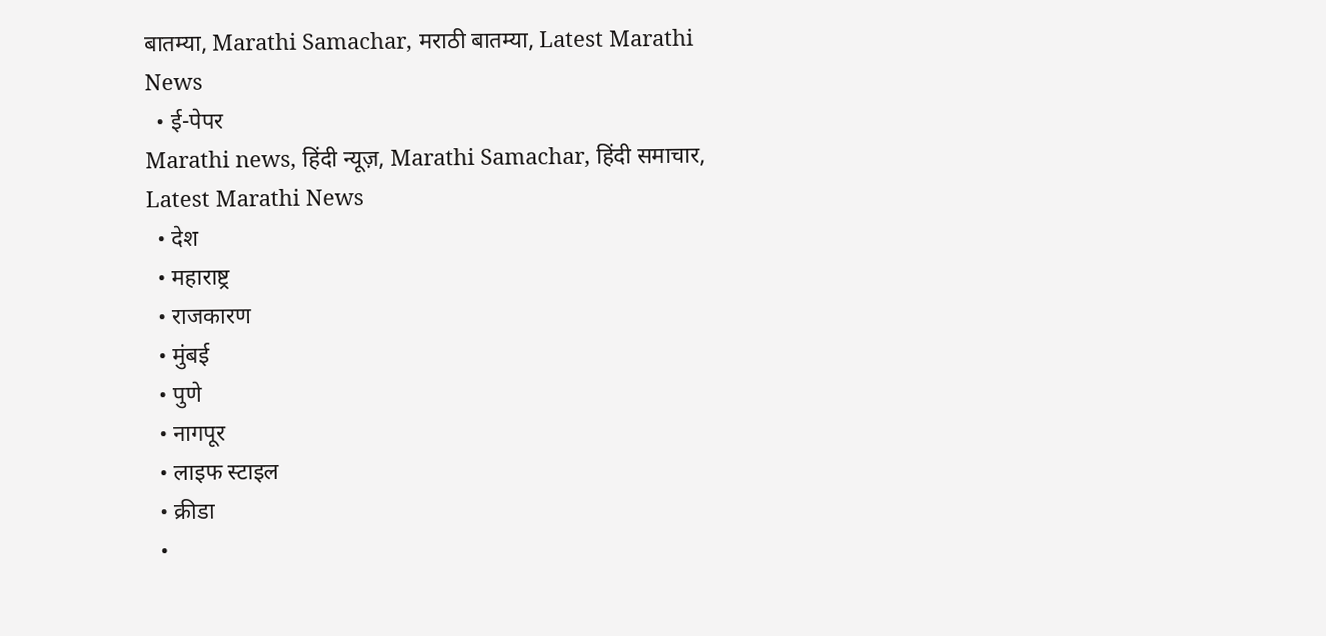बातम्या, Marathi Samachar, मराठी बातम्या, Latest Marathi News
  • ई-पेपर
Marathi news, हिंदी न्यूज़, Marathi Samachar, हिंदी समाचार, Latest Marathi News
  • देश
  • महाराष्ट्र
  • राजकारण
  • मुंबई
  • पुणे
  • नागपूर
  • लाइफ स्टाइल
  • क्रीडा
  •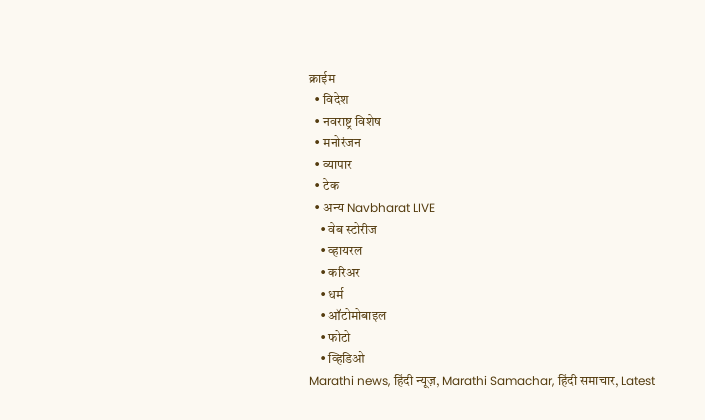क्राईम
  • विदेश
  • नवराष्ट्र विशेष
  • मनोरंजन
  • व्यापार
  • टेक
  • अन्य Navbharat LIVE
    • वेब स्टोरीज
    • व्हायरल
    • करिअर
    • धर्म
    • ऑटोमोबाइल
    • फोटो
    • व्हिडिओ
Marathi news, हिंदी न्यूज़, Marathi Samachar, हिंदी समाचार, Latest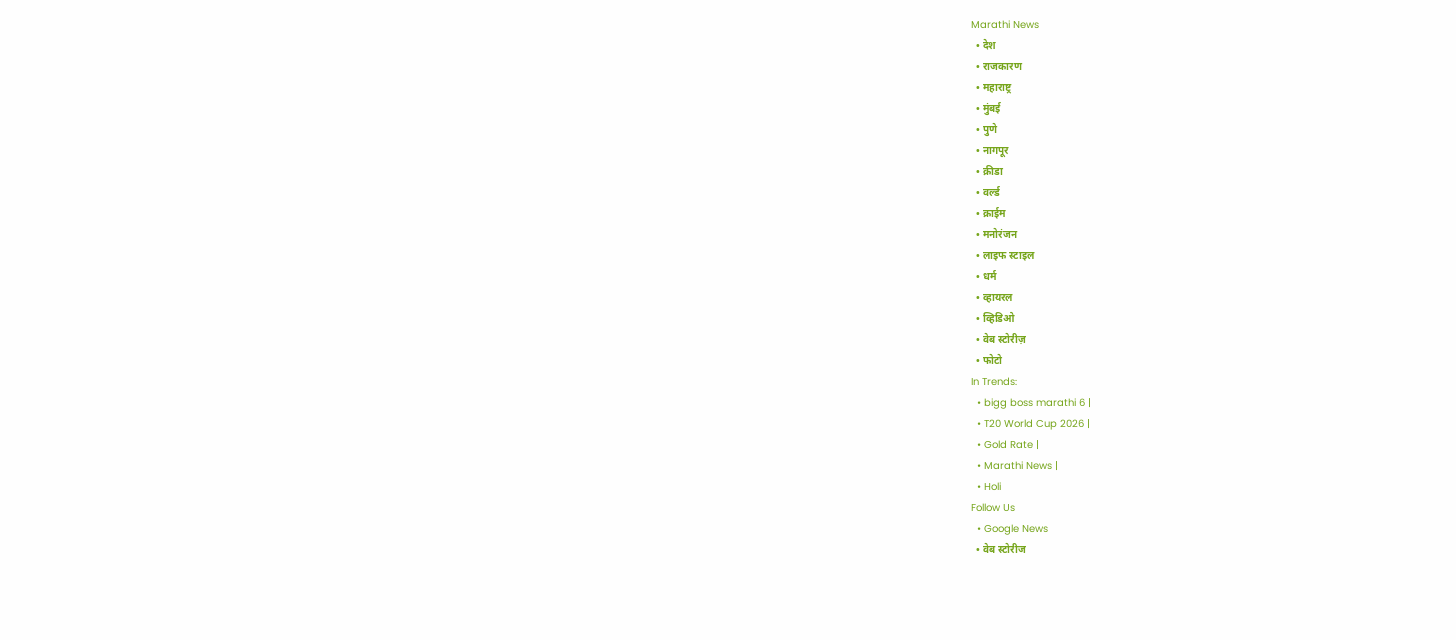Marathi News
  • देश
  • राजकारण
  • महाराष्ट्र
  • मुंबई
  • पुणे
  • नागपूर
  • क्रीडा
  • वर्ल्ड
  • क्राईम
  • मनोरंजन
  • लाइफ स्टाइल
  • धर्म
  • व्हायरल
  • व्हिडिओ
  • वेब स्टोरीज़
  • फोटो
In Trends:
  • bigg boss marathi 6 |
  • T20 World Cup 2026 |
  • Gold Rate |
  • Marathi News |
  • Holi
Follow Us
  • Google News
  • वेब स्टोरीज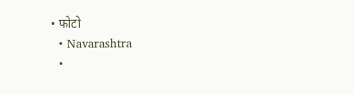• फोटो
  • Navarashtra
  •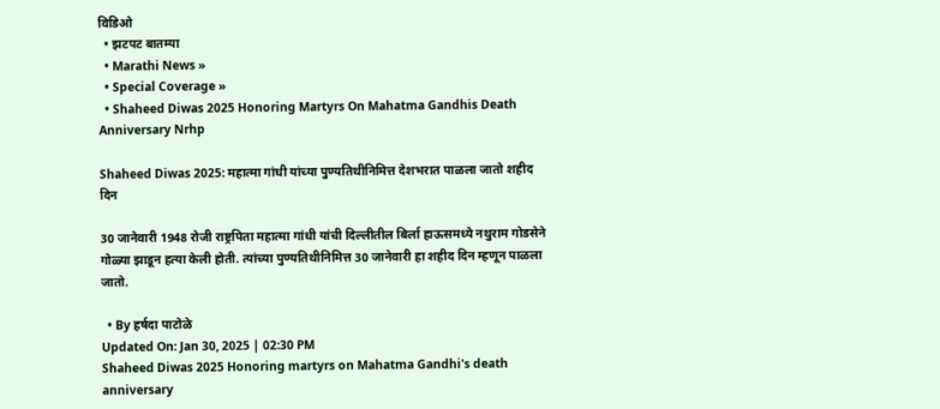विडिओ
  • झटपट बातम्या
  • Marathi News »
  • Special Coverage »
  • Shaheed Diwas 2025 Honoring Martyrs On Mahatma Gandhis Death Anniversary Nrhp

Shaheed Diwas 2025: महात्मा गांधी यांच्या पुण्यतिथीनिमित्त देशभरात पाळला जातो शहीद दिन

30 जानेवारी 1948 रोजी राष्ट्रपिता महात्मा गांधी यांची दिल्लीतील बिर्ला हाऊसमध्ये नथुराम गोडसेने गोळ्या झाडून हत्या केली होती. त्यांच्या पुण्यतिथीनिमित्त 30 जानेवारी हा शहीद दिन म्हणून पाळला जातो.

  • By हर्षदा पाटोळे
Updated On: Jan 30, 2025 | 02:30 PM
Shaheed Diwas 2025 Honoring martyrs on Mahatma Gandhi's death anniversary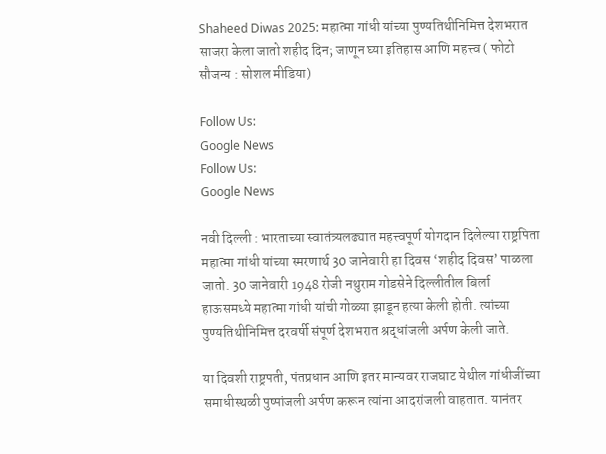Shaheed Diwas 2025: महात्मा गांधी यांच्या पुण्यतिथीनिमित्त देशभरात साजरा केला जातो शहीद दिन; जाणून घ्या इतिहास आणि महत्त्व ( फोटो सौजन्य : सोशल मीडिया)

Follow Us:
Google News
Follow Us:
Google News

नवी दिल्ली : भारताच्या स्वातंत्र्यलढ्यात महत्त्वपूर्ण योगदान दिलेल्या राष्ट्रपिता महात्मा गांधी यांच्या स्मरणार्थ 30 जानेवारी हा दिवस ‘शहीद दिवस’ पाळला जातो. 30 जानेवारी 1948 रोजी नथुराम गोडसेने दिल्लीतील बिर्ला हाऊसमध्ये महात्मा गांधी यांची गोळ्या झाडून हत्या केली होती. त्यांच्या पुण्यतिथीनिमित्त दरवर्षी संपूर्ण देशभरात श्रद्धांजली अर्पण केली जाते.

या दिवशी राष्ट्रपती, पंतप्रधान आणि इतर मान्यवर राजघाट येथील गांधीजींच्या समाधीस्थळी पुष्पांजली अर्पण करून त्यांना आदरांजली वाहतात. यानंतर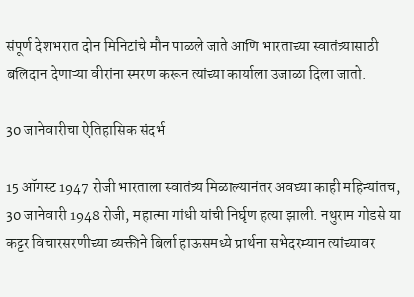संपूर्ण देशभरात दोन मिनिटांचे मौन पाळले जाते आणि भारताच्या स्वातंत्र्यासाठी बलिदान देणाऱ्या वीरांना स्मरण करून त्यांच्या कार्याला उजाळा दिला जातो.

30 जानेवारीचा ऐतिहासिक संदर्भ

15 ऑगस्ट 1947 रोजी भारताला स्वातंत्र्य मिळाल्यानंतर अवघ्या काही महिन्यांतच, 30 जानेवारी 1948 रोजी, महात्मा गांधी यांची निर्घृण हत्या झाली. नथुराम गोडसे या कट्टर विचारसरणीच्या व्यक्तीने बिर्ला हाऊसमध्ये प्रार्थना सभेदरम्यान त्यांच्यावर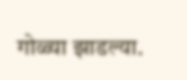गोळ्या झाडल्या.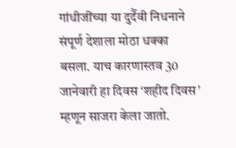गांधीजींच्या या दुर्दैवी निधनाने संपूर्ण देशाला मोठा धक्का बसला. याच कारणास्तव 30 जानेवारी हा दिवस ‘शहीद दिवस’ म्हणून साजरा केला जातो.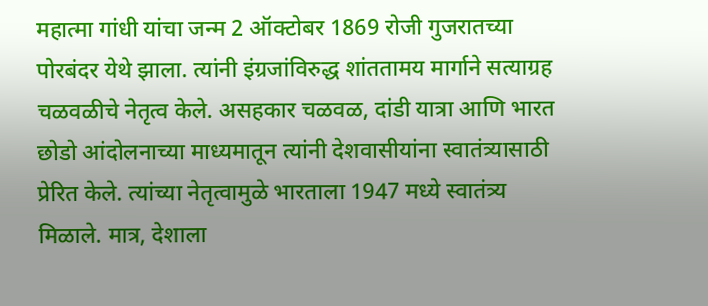महात्मा गांधी यांचा जन्म 2 ऑक्टोबर 1869 रोजी गुजरातच्या पोरबंदर येथे झाला. त्यांनी इंग्रजांविरुद्ध शांततामय मार्गाने सत्याग्रह चळवळीचे नेतृत्व केले. असहकार चळवळ, दांडी यात्रा आणि भारत छोडो आंदोलनाच्या माध्यमातून त्यांनी देशवासीयांना स्वातंत्र्यासाठी प्रेरित केले. त्यांच्या नेतृत्वामुळे भारताला 1947 मध्ये स्वातंत्र्य मिळाले. मात्र, देशाला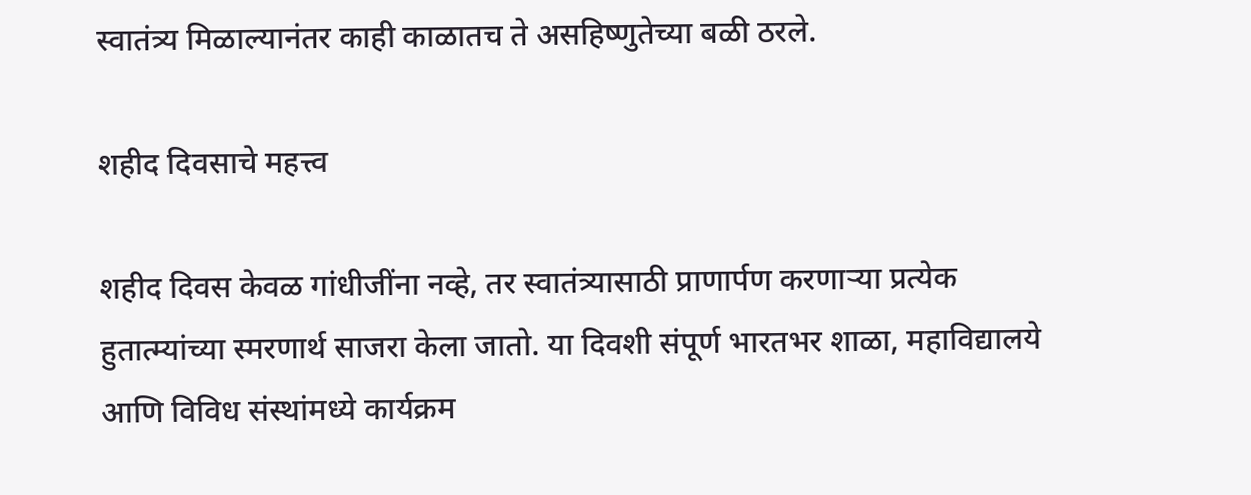स्वातंत्र्य मिळाल्यानंतर काही काळातच ते असहिष्णुतेच्या बळी ठरले.

शहीद दिवसाचे महत्त्व

शहीद दिवस केवळ गांधीजींना नव्हे, तर स्वातंत्र्यासाठी प्राणार्पण करणाऱ्या प्रत्येक हुतात्म्यांच्या स्मरणार्थ साजरा केला जातो. या दिवशी संपूर्ण भारतभर शाळा, महाविद्यालये आणि विविध संस्थांमध्ये कार्यक्रम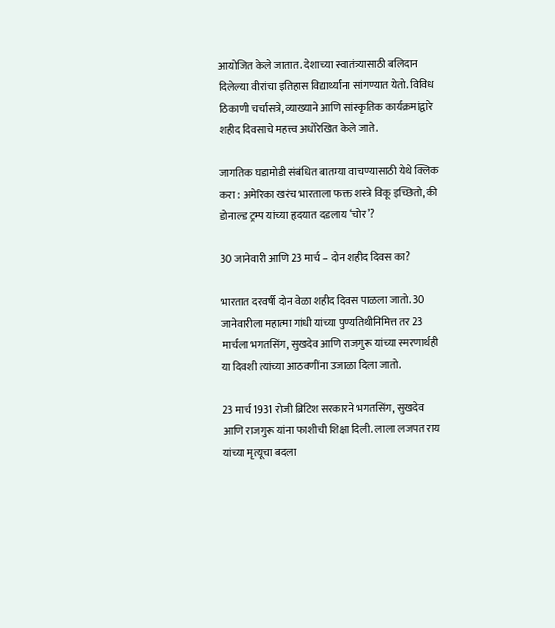आयोजित केले जातात. देशाच्या स्वातंत्र्यासाठी बलिदान दिलेल्या वीरांचा इतिहास विद्यार्थ्यांना सांगण्यात येतो. विविध ठिकाणी चर्चासत्रे, व्याख्याने आणि सांस्कृतिक कार्यक्रमांद्वारे शहीद दिवसाचे महत्त्व अधोरेखित केले जाते.

जागतिक घडामोडी संबंधित बातम्या वाचण्यासाठी येथे क्लिक करा : अमेरिका खरंच भारताला फक्त शस्त्रे विकू इच्छितो, की डोनाल्ड ट्रम्प यांच्या हृदयात दडलाय ‘चोर’?

30 जानेवारी आणि 23 मार्च – दोन शहीद दिवस का?

भारतात दरवर्षी दोन वेळा शहीद दिवस पाळला जातो. 30 जानेवारीला महात्मा गांधी यांच्या पुण्यतिथीनिमित्त तर 23 मार्चला भगतसिंग, सुखदेव आणि राजगुरू यांच्या स्मरणार्थही या दिवशी त्यांच्या आठवणींना उजाळा दिला जातो.

23 मार्च 1931 रोजी ब्रिटिश सरकारने भगतसिंग, सुखदेव आणि राजगुरू यांना फाशीची शिक्षा दिली. लाला लजपत राय यांच्या मृत्यूचा बदला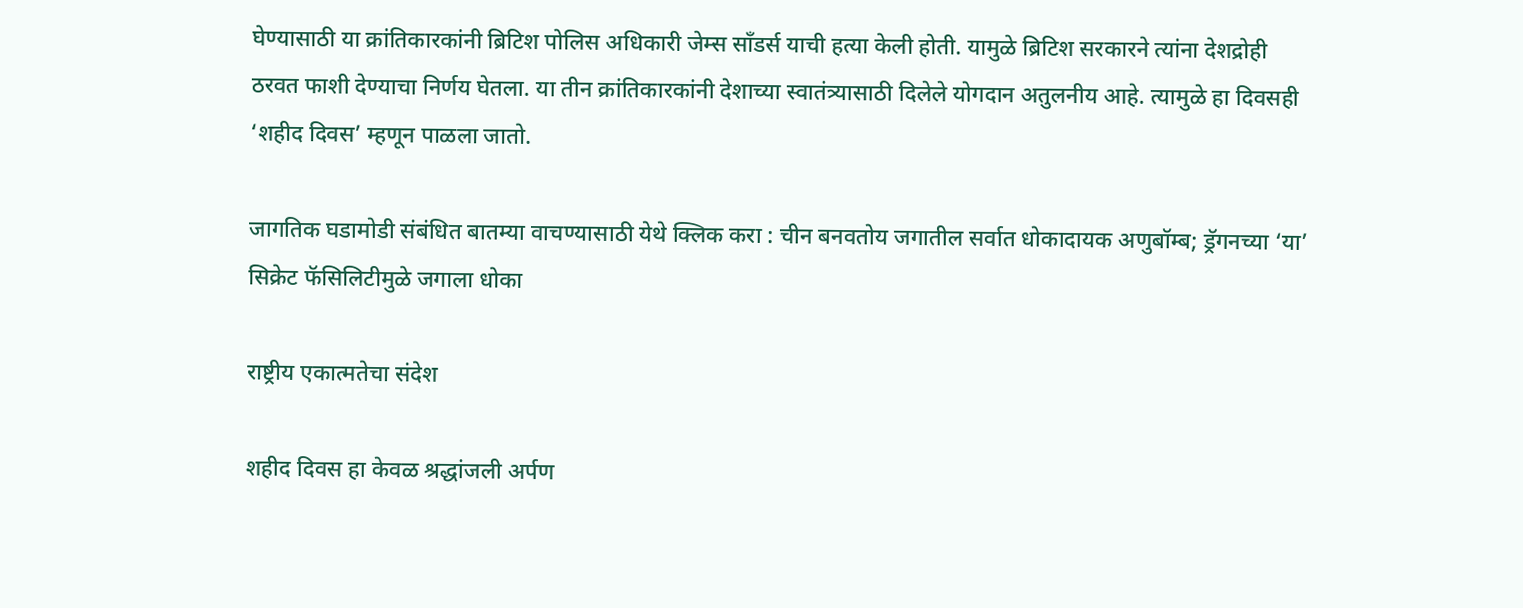घेण्यासाठी या क्रांतिकारकांनी ब्रिटिश पोलिस अधिकारी जेम्स साँडर्स याची हत्या केली होती. यामुळे ब्रिटिश सरकारने त्यांना देशद्रोही ठरवत फाशी देण्याचा निर्णय घेतला. या तीन क्रांतिकारकांनी देशाच्या स्वातंत्र्यासाठी दिलेले योगदान अतुलनीय आहे. त्यामुळे हा दिवसही ‘शहीद दिवस’ म्हणून पाळला जातो.

जागतिक घडामोडी संबंधित बातम्या वाचण्यासाठी येथे क्लिक करा : चीन बनवतोय जगातील सर्वात धोकादायक अणुबॉम्ब; ड्रॅगनच्या ‘या’ सिक्रेट फॅसिलिटीमुळे जगाला धोका

राष्ट्रीय एकात्मतेचा संदेश

शहीद दिवस हा केवळ श्रद्धांजली अर्पण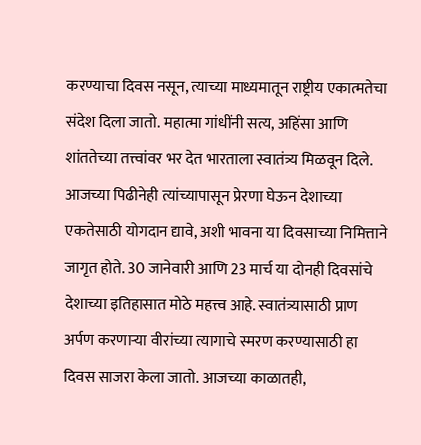करण्याचा दिवस नसून, त्याच्या माध्यमातून राष्ट्रीय एकात्मतेचा संदेश दिला जातो. महात्मा गांधींनी सत्य, अहिंसा आणि शांततेच्या तत्त्वांवर भर देत भारताला स्वातंत्र्य मिळवून दिले. आजच्या पिढीनेही त्यांच्यापासून प्रेरणा घेऊन देशाच्या एकतेसाठी योगदान द्यावे, अशी भावना या दिवसाच्या निमित्ताने जागृत होते. 30 जानेवारी आणि 23 मार्च या दोनही दिवसांचे देशाच्या इतिहासात मोठे महत्त्व आहे. स्वातंत्र्यासाठी प्राण अर्पण करणाऱ्या वीरांच्या त्यागाचे स्मरण करण्यासाठी हा दिवस साजरा केला जातो. आजच्या काळातही,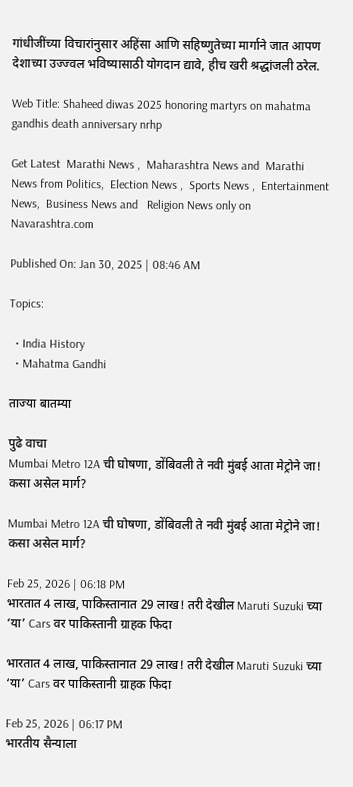गांधीजींच्या विचारांनुसार अहिंसा आणि सहिष्णुतेच्या मार्गाने जात आपण देशाच्या उज्ज्वल भविष्यासाठी योगदान द्यावे, हीच खरी श्रद्धांजली ठरेल.

Web Title: Shaheed diwas 2025 honoring martyrs on mahatma gandhis death anniversary nrhp

Get Latest  Marathi News ,  Maharashtra News and  Marathi News from Politics,  Election News ,  Sports News ,  Entertainment News,  Business News and   Religion News only on Navarashtra.com

Published On: Jan 30, 2025 | 08:46 AM

Topics:

  • India History
  • Mahatma Gandhi

ताज्या बातम्या

पुढे वाचा
Mumbai Metro 12A ची घोषणा, डोंबिवली ते नवी मुंबई आता मेट्रोने जा! कसा असेल मार्ग?

Mumbai Metro 12A ची घोषणा, डोंबिवली ते नवी मुंबई आता मेट्रोने जा! कसा असेल मार्ग?

Feb 25, 2026 | 06:18 PM
भारतात 4 लाख, पाकिस्तानात 29 लाख! तरी देखील Maruti Suzuki च्या ‘या’ Cars वर पाकिस्तानी ग्राहक फिदा

भारतात 4 लाख, पाकिस्तानात 29 लाख! तरी देखील Maruti Suzuki च्या ‘या’ Cars वर पाकिस्तानी ग्राहक फिदा

Feb 25, 2026 | 06:17 PM
भारतीय सैन्याला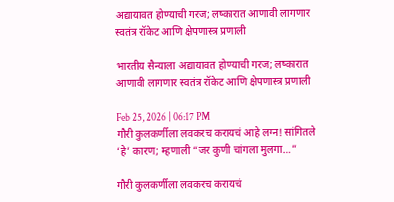अद्यायावत होण्याची गरज; लष्कारात आणावी लागणार स्वतंत्र रॉकेट आणि क्षेपणास्त्र प्रणाली

भारतीय सैन्याला अद्यायावत होण्याची गरज; लष्कारात आणावी लागणार स्वतंत्र रॉकेट आणि क्षेपणास्त्र प्रणाली

Feb 25, 2026 | 06:17 PM
गौरी कुलकर्णीला लवकरच करायचं आहे लग्न! सांगितले ‘हे’ कारण; म्हणाली “जर कुणी चांगला मुलगा…”

गौरी कुलकर्णीला लवकरच करायचं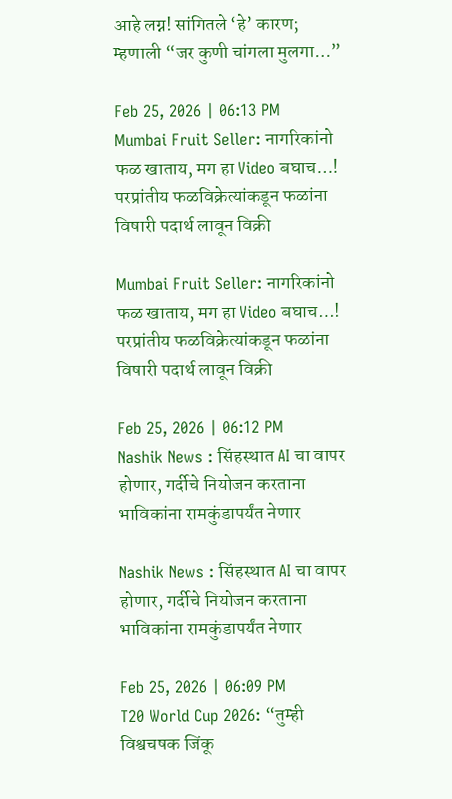आहे लग्न! सांगितले ‘हे’ कारण; म्हणाली “जर कुणी चांगला मुलगा…”

Feb 25, 2026 | 06:13 PM
Mumbai Fruit Seller: नागरिकांनो फळ खाताय, मग हा Video बघाच…! परप्रांतीय फळविक्रेत्यांकडून फळांना विषारी पदार्थ लावून विक्री

Mumbai Fruit Seller: नागरिकांनो फळ खाताय, मग हा Video बघाच…! परप्रांतीय फळविक्रेत्यांकडून फळांना विषारी पदार्थ लावून विक्री

Feb 25, 2026 | 06:12 PM
Nashik News : सिंहस्थात AI चा वापर होणार, गर्दीचे नियोजन करताना भाविकांना रामकुंडापर्यंत नेणार

Nashik News : सिंहस्थात AI चा वापर होणार, गर्दीचे नियोजन करताना भाविकांना रामकुंडापर्यंत नेणार

Feb 25, 2026 | 06:09 PM
T20 World Cup 2026: “तुम्ही विश्वचषक जिंकू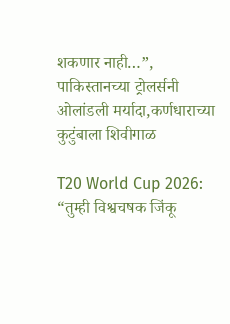शकणार नाही…”, पाकिस्तानच्या ट्रोलर्सनी ओलांडली मर्यादा,कर्णधाराच्या कुटुंबाला शिवीगाळ

T20 World Cup 2026: “तुम्ही विश्वचषक जिंकू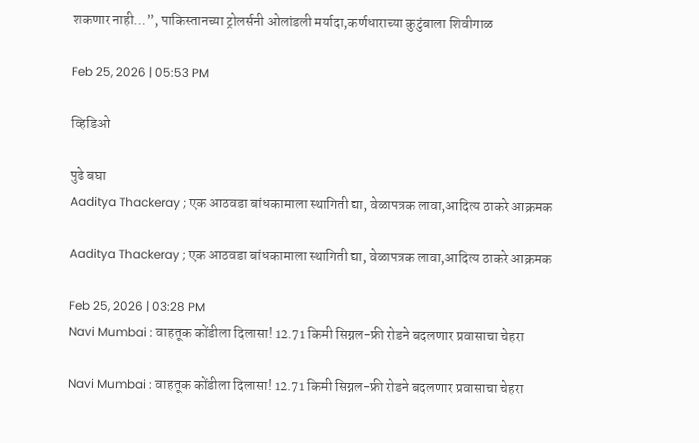शकणार नाही…”, पाकिस्तानच्या ट्रोलर्सनी ओलांडली मर्यादा,कर्णधाराच्या कुटुंबाला शिवीगाळ

Feb 25, 2026 | 05:53 PM

व्हिडिओ

पुढे बघा
Aaditya Thackeray ; एक आठवडा बांधकामाला स्थागिती द्या, वेळापत्रक लावा,आदित्य ठाकरे आक्रमक

Aaditya Thackeray ; एक आठवडा बांधकामाला स्थागिती द्या, वेळापत्रक लावा,आदित्य ठाकरे आक्रमक

Feb 25, 2026 | 03:28 PM
Navi Mumbai : वाहतूक कोंडीला दिलासा! 12.71 किमी सिग्नल-फ्री रोडने बदलणार प्रवासाचा चेहरा

Navi Mumbai : वाहतूक कोंडीला दिलासा! 12.71 किमी सिग्नल-फ्री रोडने बदलणार प्रवासाचा चेहरा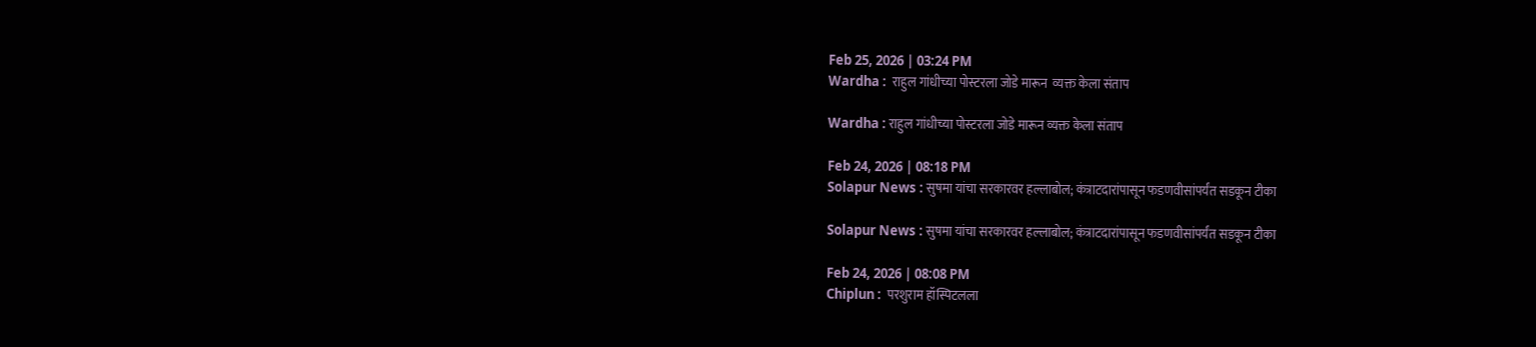Feb 25, 2026 | 03:24 PM
Wardha :  राहुल गांधीच्या पोस्टरला जोडे मारून  व्यक्त केला संताप

Wardha : राहुल गांधीच्या पोस्टरला जोडे मारून व्यक्त केला संताप

Feb 24, 2026 | 08:18 PM
Solapur News : सुषमा यांचा सरकारवर हल्लाबोल; कंत्राटदारांपासून फडणवीसांपर्यंत सडकून टीका

Solapur News : सुषमा यांचा सरकारवर हल्लाबोल; कंत्राटदारांपासून फडणवीसांपर्यंत सडकून टीका

Feb 24, 2026 | 08:08 PM
Chiplun :  परशुराम हॉस्पिटलला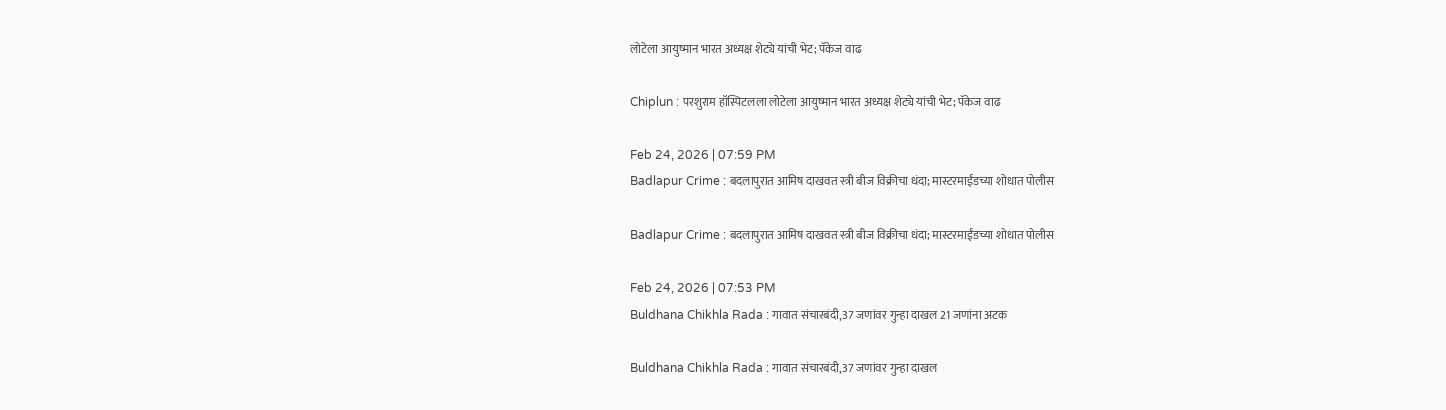लोटेला आयुष्मान भारत अध्यक्ष शेट्ये यांची भेट; पॅकेज वाढ

Chiplun : परशुराम हॉस्पिटलला लोटेला आयुष्मान भारत अध्यक्ष शेट्ये यांची भेट; पॅकेज वाढ

Feb 24, 2026 | 07:59 PM
Badlapur Crime : बदलापुरात आमिष दाखवत स्त्री बीज विक्रीचा धंदा; मास्टरमाईंडच्या शोधात पोलीस

Badlapur Crime : बदलापुरात आमिष दाखवत स्त्री बीज विक्रीचा धंदा; मास्टरमाईंडच्या शोधात पोलीस

Feb 24, 2026 | 07:53 PM
Buldhana Chikhla Rada : गावात संचारबंदी,37 जणांवर गुन्हा दाखल 21 जणांना अटक

Buldhana Chikhla Rada : गावात संचारबंदी,37 जणांवर गुन्हा दाखल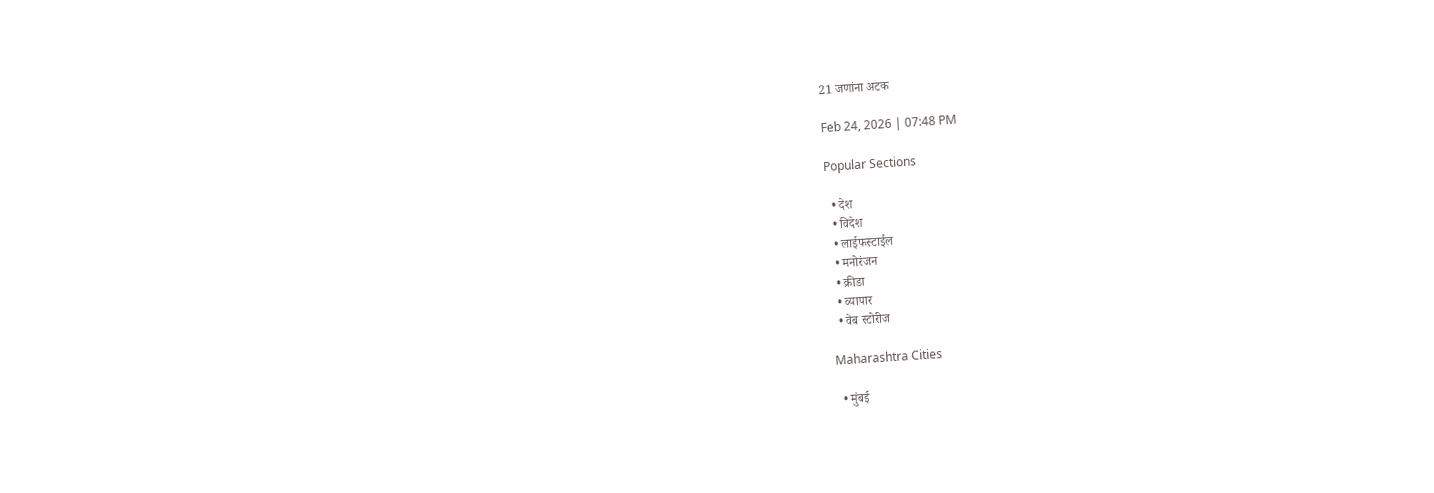21 जणांना अटक

Feb 24, 2026 | 07:48 PM

Popular Sections

  • देश
  • विदेश
  • लाईफस्टाईल
  • मनोरंजन
  • क्रीडा
  • व्यापार
  • वेब स्टोरीज

Maharashtra Cities

  • मुंबई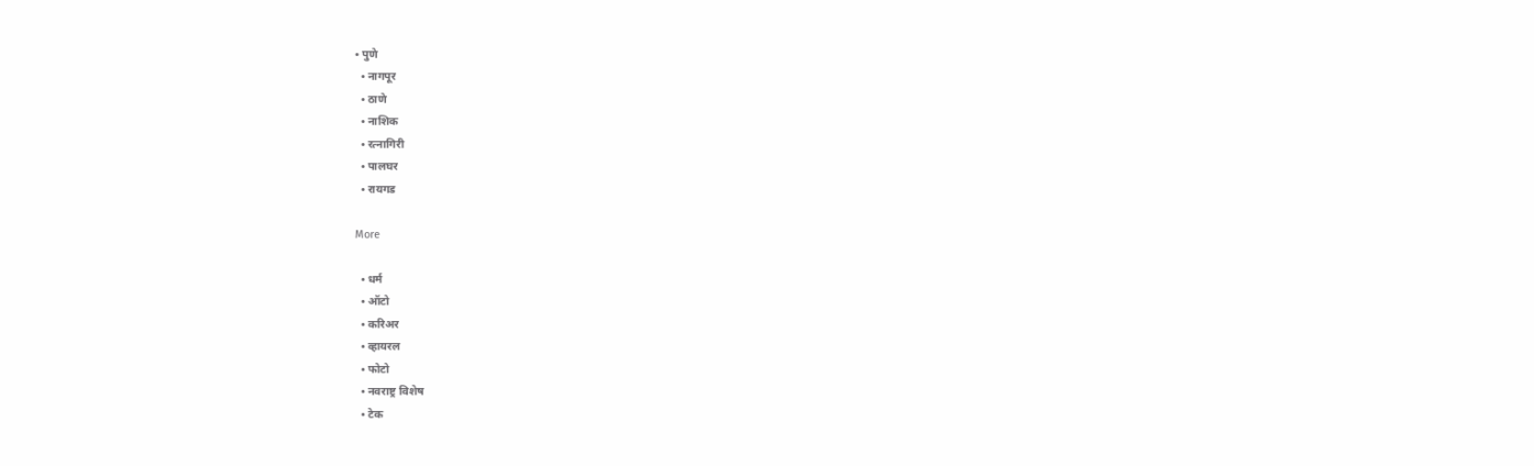• पुणे
  • नागपूर
  • ठाणे
  • नाशिक
  • रत्नागिरी
  • पालघर
  • रायगड

More

  • धर्म
  • ऑटो
  • करिअर
  • व्हायरल
  • फोटो
  • नवराष्ट्र विशेष
  • टेक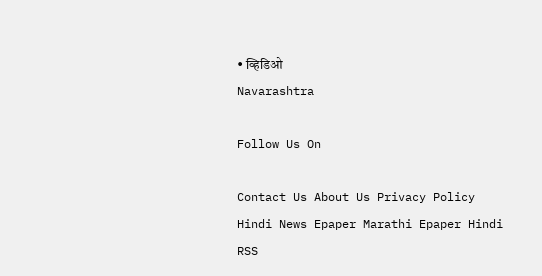• व्हिडिओ
Navarashtra

Follow Us On

Contact Us About Us Privacy Policy
Hindi News Epaper Marathi Epaper Hindi RSS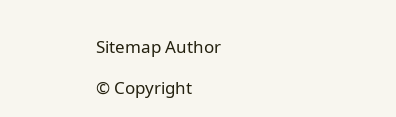Sitemap Author

© Copyright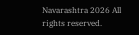Navarashtra 2026 All rights reserved.